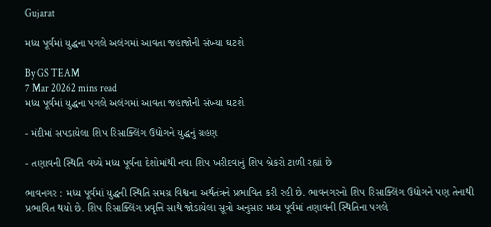Gujarat

મધ્ય પૂર્વમાં યુદ્ધના પગલે અલંગમાં આવતા જહાજોની સંખ્યા ઘટશે

By GS TEAM
7 Mar 20262 mins read
મધ્ય પૂર્વમાં યુદ્ધના પગલે અલંગમાં આવતા જહાજોની સંખ્યા ઘટશે

- મંદીમાં સપડાયેલા શિપ રિસાક્લિંગ ઉદ્યોગને યુદ્ધનું ગ્રહણ

- તણાવની સ્થિતિ વચ્ચે મધ્ય પૂર્વના દેશોમાંથી નવા શિપ ખરીદવાનું શિપ બ્રેકરો ટાળી રહ્યાં છે

ભાવનગર : મધ્ય પૂર્વમાં યુદ્ધની સ્થિતિ સમગ્ર વિશ્વના અર્થતંત્રને પ્રભાવિત કરી રહી છે. ભાવનગરનો શિપ રિસાક્લિંગ ઉદ્યોગને પણ તેનાથી પ્રભાવિત થયો છે. શિપ રિસાક્લિંગ પ્રવૃત્તિ સાથે જોડાયેલા સૂત્રો અનુસાર મધ્ય પૂર્વમાં તણાવની સ્થિતિના પગલે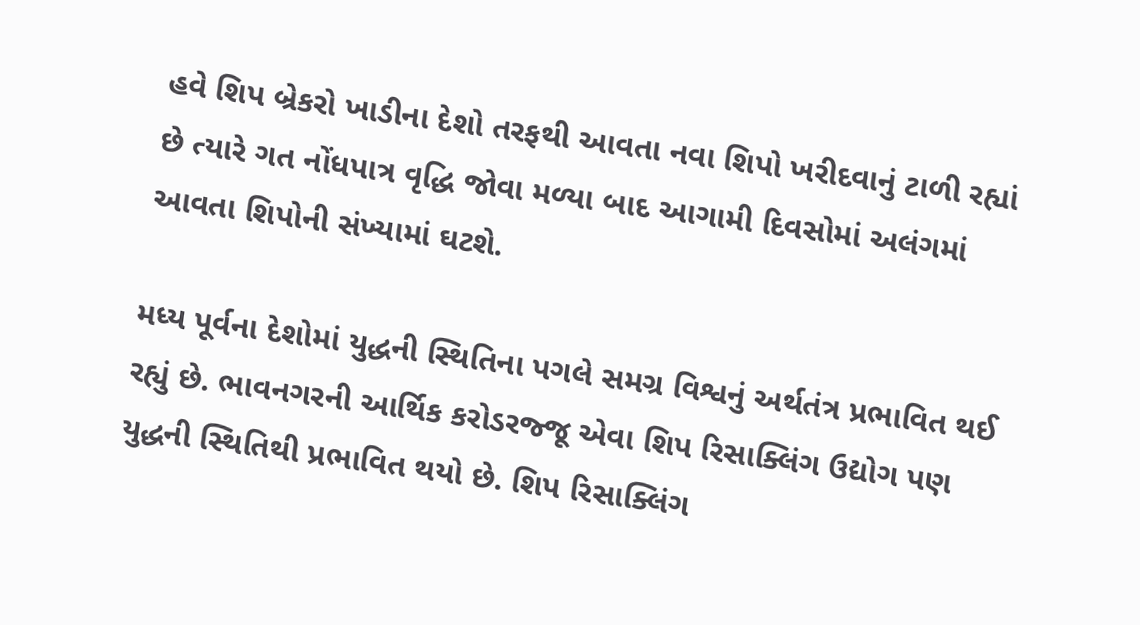હવે શિપ બ્રેકરો ખાડીના દેશો તરફથી આવતા નવા શિપો ખરીદવાનું ટાળી રહ્યાં છે ત્યારે ગત નોંધપાત્ર વૃદ્ધિ જોવા મળ્યા બાદ આગામી દિવસોમાં અલંગમાં આવતા શિપોની સંખ્યામાં ઘટશે.

મધ્ય પૂર્વના દેશોમાં યુદ્ધની સ્થિતિના પગલે સમગ્ર વિશ્વનું અર્થતંત્ર પ્રભાવિત થઈ રહ્યું છે. ભાવનગરની આર્થિક કરોડરજ્જૂ એવા શિપ રિસાક્લિંગ ઉદ્યોગ પણ યુદ્ધની સ્થિતિથી પ્રભાવિત થયો છે. શિપ રિસાક્લિંગ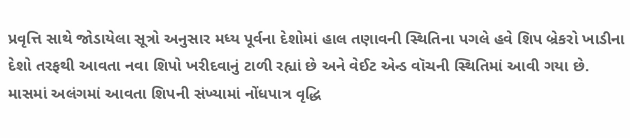પ્રવૃત્તિ સાથે જોડાયેલા સૂત્રો અનુસાર મધ્ય પૂર્વના દેશોમાં હાલ તણાવની સ્થિતિના પગલે હવે શિપ બ્રેકરો ખાડીના દેશો તરફથી આવતા નવા શિપો ખરીદવાનું ટાળી રહ્યાં છે અને વેઈટ એન્ડ વૉચની સ્થિતિમાં આવી ગયા છે. માસમાં અલંગમાં આવતા શિપની સંખ્યામાં નોંધપાત્ર વૃદ્ધિ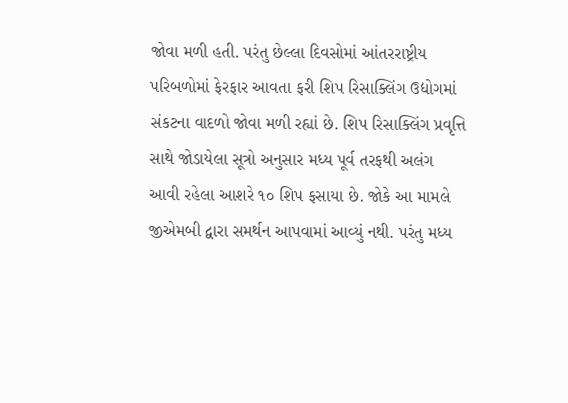જોવા મળી હતી. પરંતુ છેલ્લા દિવસોમાં આંતરરાષ્ટ્રીય પરિબળોમાં ફેરફાર આવતા ફરી શિપ રિસાક્લિંગ ઉદ્યોગમાં સંકટના વાદળો જોવા મળી રહ્યાં છે. શિપ રિસાક્લિંગ પ્રવૃત્તિ સાથે જોડાયેલા સૂત્રો અનુસાર મધ્ય પૂર્વ તરફથી અલંગ આવી રહેલા આશરે ૧૦ શિપ ફસાયા છે. જોકે આ મામલે જીએમબી દ્વારા સમર્થન આપવામાં આવ્યું નથી. પરંતુ મધ્ય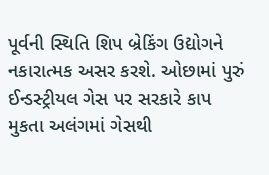પૂર્વની સ્થિતિ શિપ બ્રેકિંગ ઉદ્યોગને નકારાત્મક અસર કરશે. ઓછામાં પુરું ઈન્ડસ્ટ્રીયલ ગેસ પર સરકારે કાપ મુકતા અલંગમાં ગેસથી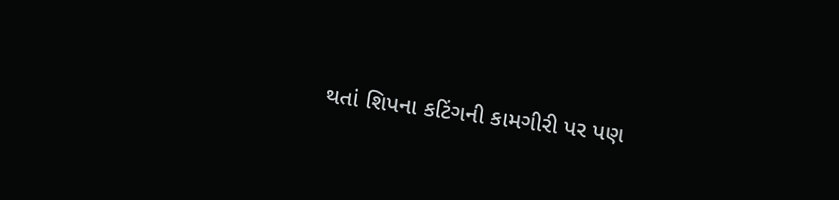થતાં શિપના કટિંગની કામગીરી પર પણ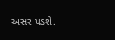અસર પડશે.